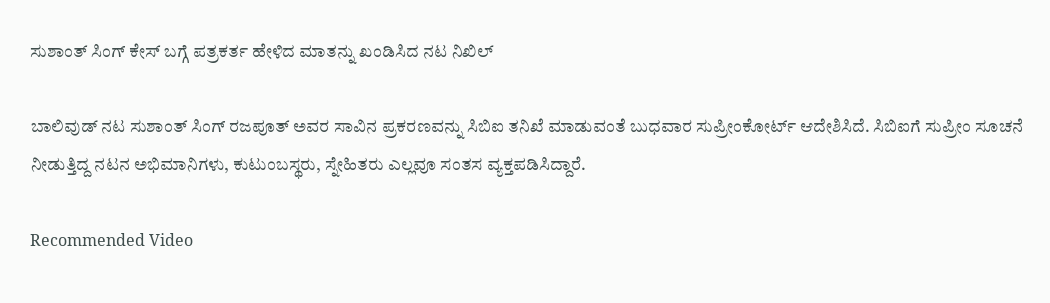ಸುಶಾಂತ್ ಸಿಂಗ್ ಕೇಸ್‌ ಬಗ್ಗೆ ಪತ್ರಕರ್ತ ಹೇಳಿದ ಮಾತನ್ನು ಖಂಡಿಸಿದ ನಟ ನಿಖಿಲ್

ಬಾಲಿವುಡ್ ನಟ ಸುಶಾಂತ್ ಸಿಂಗ್ ರಜಪೂತ್ ಅವರ ಸಾವಿನ ಪ್ರಕರಣವನ್ನು ಸಿಬಿಐ ತನಿಖೆ ಮಾಡುವಂತೆ ಬುಧವಾರ ಸುಪ್ರೀಂಕೋರ್ಟ್ ಆದೇಶಿಸಿದೆ. ಸಿಬಿಐಗೆ ಸುಪ್ರೀಂ ಸೂಚನೆ ನೀಡುತ್ತಿದ್ದ ನಟನ ಅಭಿಮಾನಿಗಳು, ಕುಟುಂಬಸ್ಥರು, ಸ್ನೇಹಿತರು ಎಲ್ಲವೂ ಸಂತಸ ವ್ಯಕ್ತಪಡಿಸಿದ್ದಾರೆ.

Recommended Video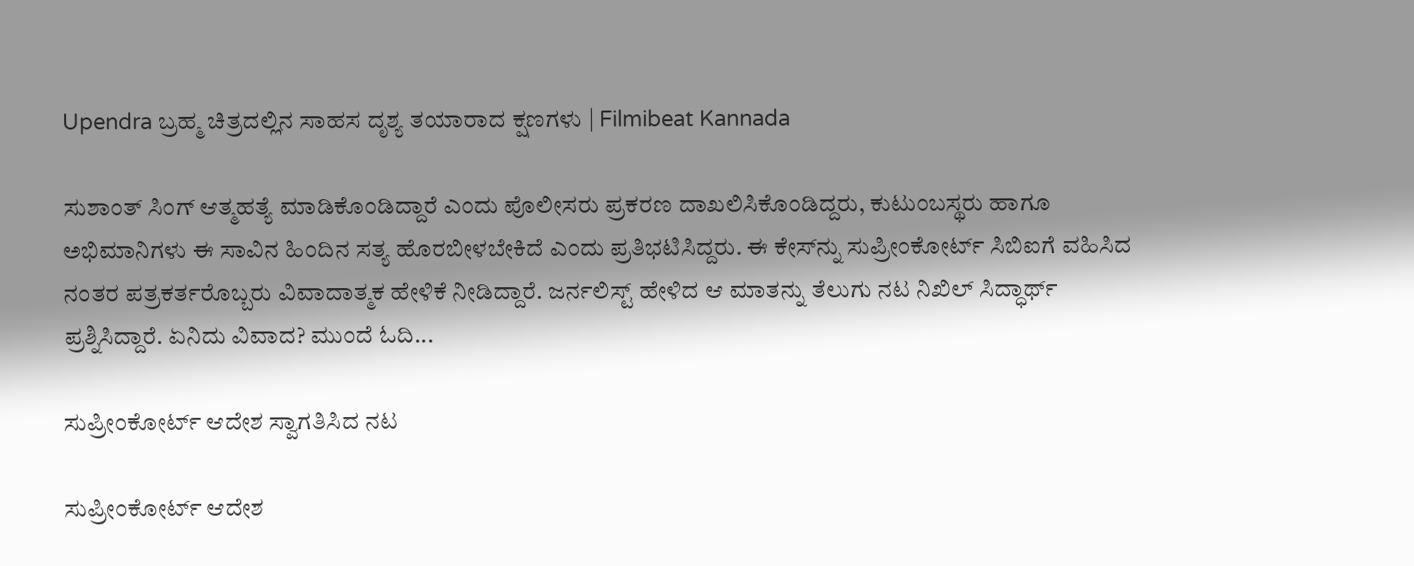Upendra ಬ್ರಹ್ಮ ಚಿತ್ರದಲ್ಲಿನ ಸಾಹಸ ದೃಶ್ಯ ತಯಾರಾದ ಕ್ಷಣಗಳು | Filmibeat Kannada

ಸುಶಾಂತ್ ಸಿಂಗ್ ಆತ್ಮಹತ್ಯೆ ಮಾಡಿಕೊಂಡಿದ್ದಾರೆ ಎಂದು ಪೊಲೀಸರು ಪ್ರಕರಣ ದಾಖಲಿಸಿಕೊಂಡಿದ್ದರು, ಕುಟುಂಬಸ್ಥರು ಹಾಗೂ ಅಭಿಮಾನಿಗಳು ಈ ಸಾವಿನ ಹಿಂದಿನ ಸತ್ಯ ಹೊರಬೀಳಬೇಕಿದೆ ಎಂದು ಪ್ರತಿಭಟಿಸಿದ್ದರು. ಈ ಕೇಸ್‌ನ್ನು ಸುಪ್ರೀಂಕೋರ್ಟ್ ಸಿಬಿಐಗೆ ವಹಿಸಿದ ನಂತರ ಪತ್ರಕರ್ತರೊಬ್ಬರು ವಿವಾದಾತ್ಮಕ ಹೇಳಿಕೆ ನೀಡಿದ್ದಾರೆ. ಜರ್ನಲಿಸ್ಟ್ ಹೇಳಿದ ಆ ಮಾತನ್ನು ತೆಲುಗು ನಟ ನಿಖಿಲ್ ಸಿದ್ಧಾರ್ಥ್ ಪ್ರಶ್ನಿಸಿದ್ದಾರೆ. ಏನಿದು ವಿವಾದ? ಮುಂದೆ ಓದಿ...

ಸುಪ್ರೀಂಕೋರ್ಟ್ ಆದೇಶ ಸ್ವಾಗತಿಸಿದ ನಟ

ಸುಪ್ರೀಂಕೋರ್ಟ್ ಆದೇಶ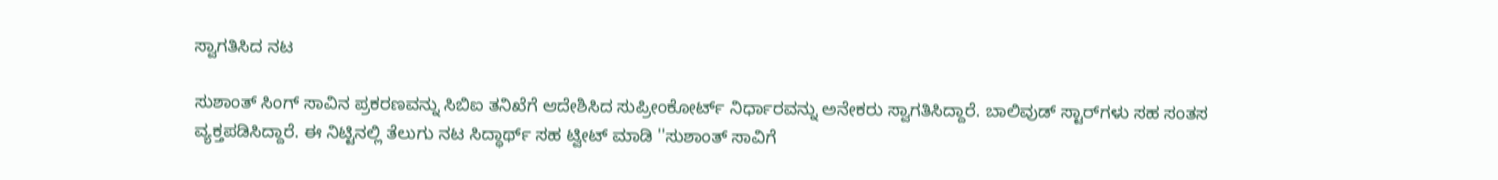ಸ್ವಾಗತಿಸಿದ ನಟ

ಸುಶಾಂತ್ ಸಿಂಗ್ ಸಾವಿನ ಪ್ರಕರಣವನ್ನು ಸಿಬಿಐ ತನಿಖೆಗೆ ಆದೇಶಿಸಿದ ಸುಪ್ರೀಂಕೋರ್ಟ್ ನಿರ್ಧಾರವನ್ನು ಅನೇಕರು ಸ್ವಾಗತಿಸಿದ್ದಾರೆ. ಬಾಲಿವುಡ್ ಸ್ಟಾರ್‌ಗಳು ಸಹ ಸಂತಸ ವ್ಯಕ್ತಪಡಿಸಿದ್ದಾರೆ. ಈ ನಿಟ್ಟಿನಲ್ಲಿ ತೆಲುಗು ನಟ ಸಿದ್ಧಾರ್ಥ್ ಸಹ ಟ್ವೀಟ್ ಮಾಡಿ ''ಸುಶಾಂತ್ ಸಾವಿಗೆ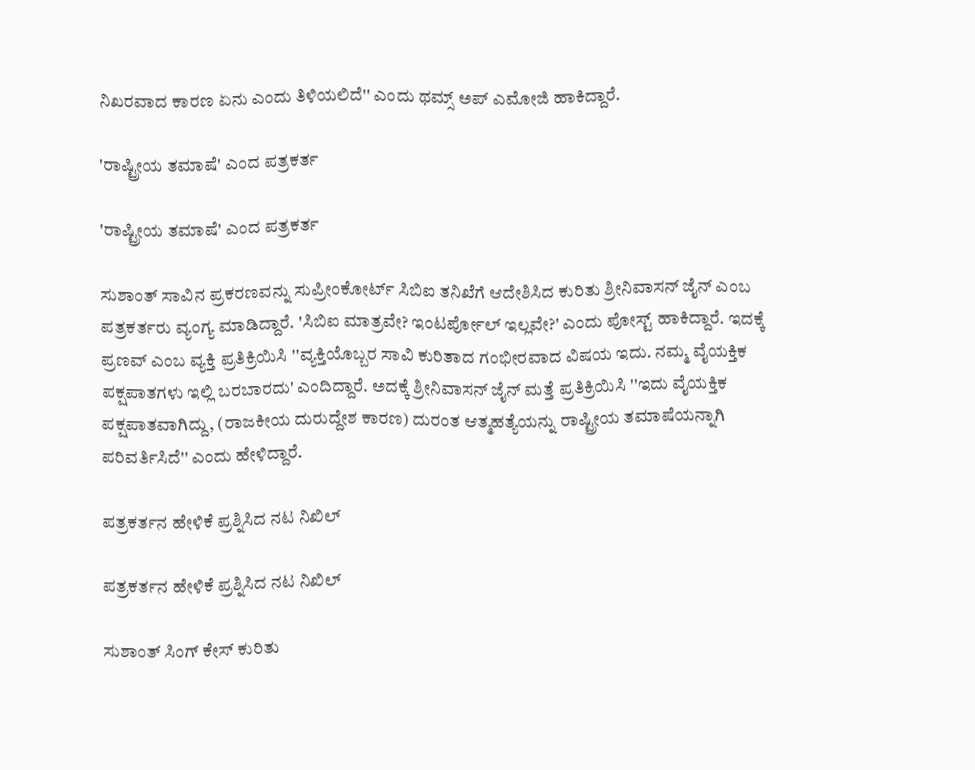ನಿಖರವಾದ ಕಾರಣ ಏನು ಎಂದು ತಿಳಿಯಲಿದೆ'' ಎಂದು ಥಮ್ಸ್ ಅಪ್ ಎಮೋಜಿ ಹಾಕಿದ್ದಾರೆ.

'ರಾಷ್ಟ್ರೀಯ ತಮಾಷೆ' ಎಂದ ಪತ್ರಕರ್ತ

'ರಾಷ್ಟ್ರೀಯ ತಮಾಷೆ' ಎಂದ ಪತ್ರಕರ್ತ

ಸುಶಾಂತ್ ಸಾವಿನ ಪ್ರಕರಣವನ್ನು ಸುಪ್ರೀಂಕೋರ್ಟ್ ಸಿಬಿಐ ತನಿಖೆಗೆ ಆದೇಶಿಸಿದ ಕುರಿತು ಶ್ರೀನಿವಾಸನ್ ಜೈನ್ ಎಂಬ ಪತ್ರಕರ್ತರು ವ್ಯಂಗ್ಯ ಮಾಡಿದ್ದಾರೆ. 'ಸಿಬಿಐ ಮಾತ್ರವೇ? ಇಂಟರ್ಪೋಲ್ ಇಲ್ಲವೇ?' ಎಂದು ಪೋಸ್ಟ್ ಹಾಕಿದ್ದಾರೆ. ಇದಕ್ಕೆ ಪ್ರಣವ್ ಎಂಬ ವ್ಯಕ್ತಿ ಪ್ರತಿಕ್ರಿಯಿಸಿ ''ವ್ಯಕ್ತಿಯೊಬ್ಬರ ಸಾವಿ ಕುರಿತಾದ ಗಂಭೀರವಾದ ವಿಷಯ ಇದು. ನಮ್ಮ ವೈಯಕ್ತಿಕ ಪಕ್ಷಪಾತಗಳು ಇಲ್ಲಿ ಬರಬಾರದು' ಎಂದಿದ್ದಾರೆ. ಅದಕ್ಕೆ ಶ್ರೀನಿವಾಸನ್ ಜೈನ್ ಮತ್ತೆ ಪ್ರತಿಕ್ರಿಯಿಸಿ ''ಇದು ವೈಯಕ್ತಿಕ ಪಕ್ಷಪಾತವಾಗಿದ್ದು, (ರಾಜಕೀಯ ದುರುದ್ದೇಶ ಕಾರಣ) ದುರಂತ ಆತ್ಮಹತ್ಯೆಯನ್ನು ರಾಷ್ಟ್ರೀಯ ತಮಾಷೆಯನ್ನಾಗಿ ಪರಿವರ್ತಿಸಿದೆ'' ಎಂದು ಹೇಳಿದ್ದಾರೆ.

ಪತ್ರಕರ್ತನ ಹೇಳಿಕೆ ಪ್ರಶ್ನಿಸಿದ ನಟ ನಿಖಿಲ್

ಪತ್ರಕರ್ತನ ಹೇಳಿಕೆ ಪ್ರಶ್ನಿಸಿದ ನಟ ನಿಖಿಲ್

ಸುಶಾಂತ್ ಸಿಂಗ್ ಕೇಸ್‌ ಕುರಿತು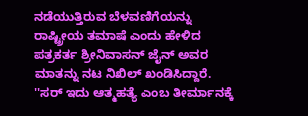ನಡೆಯುತ್ತಿರುವ ಬೆಳವಣಿಗೆಯನ್ನು ರಾಷ್ಟ್ರೀಯ ತಮಾಷೆ ಎಂದು ಹೇಳಿದ ಪತ್ರಕರ್ತ ಶ್ರೀನಿವಾಸನ್ ಜೈನ್ ಅವರ ಮಾತನ್ನು ನಟ ನಿಖಿಲ್ ಖಂಡಿಸಿದ್ದಾರೆ. ''ಸರ್ ಇದು ಆತ್ಮಹತ್ಯೆ ಎಂಬ ತೀರ್ಮಾನಕ್ಕೆ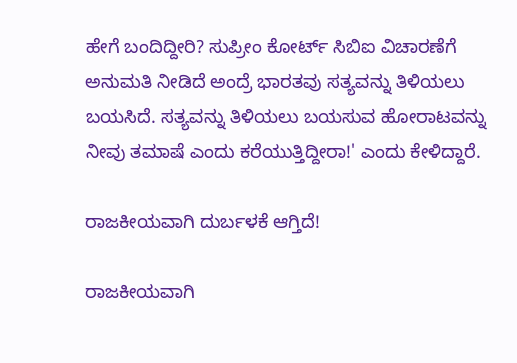ಹೇಗೆ ಬಂದಿದ್ದೀರಿ? ಸುಪ್ರೀಂ ಕೋರ್ಟ್ ಸಿಬಿಐ ವಿಚಾರಣೆಗೆ ಅನುಮತಿ ನೀಡಿದೆ ಅಂದ್ರೆ ಭಾರತವು ಸತ್ಯವನ್ನು ತಿಳಿಯಲು ಬಯಸಿದೆ. ಸತ್ಯವನ್ನು ತಿಳಿಯಲು ಬಯಸುವ ಹೋರಾಟವನ್ನು ನೀವು ತಮಾಷೆ ಎಂದು ಕರೆಯುತ್ತಿದ್ದೀರಾ!' ಎಂದು ಕೇಳಿದ್ದಾರೆ.

ರಾಜಕೀಯವಾಗಿ ದುರ್ಬಳಕೆ ಆಗ್ತಿದೆ!

ರಾಜಕೀಯವಾಗಿ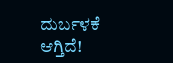ದುರ್ಬಳಕೆ ಆಗ್ತಿದೆ!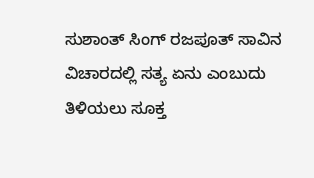ಸುಶಾಂತ್ ಸಿಂಗ್ ರಜಪೂತ್ ಸಾವಿನ ವಿಚಾರದಲ್ಲಿ ಸತ್ಯ ಏನು ಎಂಬುದು ತಿಳಿಯಲು ಸೂಕ್ತ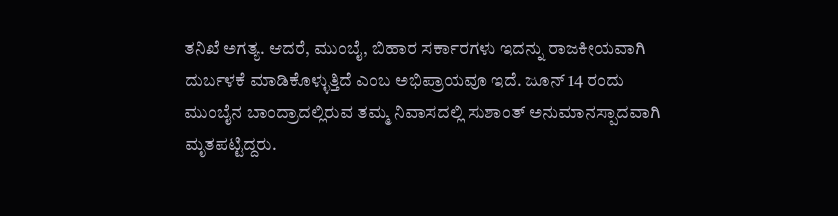ತನಿಖೆ ಅಗತ್ಯ. ಆದರೆ, ಮುಂಬೈ, ಬಿಹಾರ ಸರ್ಕಾರಗಳು ಇದನ್ನು ರಾಜಕೀಯವಾಗಿ ದುರ್ಬಳಕೆ ಮಾಡಿಕೊಳ್ಳುತ್ತಿದೆ ಎಂಬ ಅಭಿಪ್ರಾಯವೂ ಇದೆ. ಜೂನ್ 14 ರಂದು ಮುಂಬೈನ ಬಾಂದ್ರಾದಲ್ಲಿರುವ ತಮ್ಮ ನಿವಾಸದಲ್ಲಿ ಸುಶಾಂತ್ ಅನುಮಾನಸ್ಪಾದವಾಗಿ ಮೃತಪಟ್ಟಿದ್ದರು.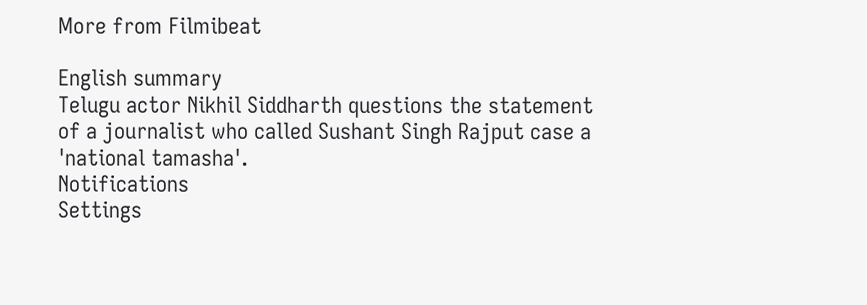More from Filmibeat

English summary
Telugu actor Nikhil Siddharth questions the statement of a journalist who called Sushant Singh Rajput case a 'national tamasha'.
Notifications
Settings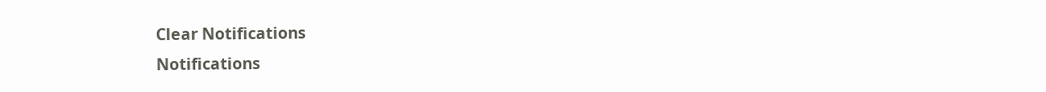Clear Notifications
Notifications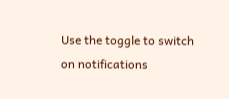Use the toggle to switch on notifications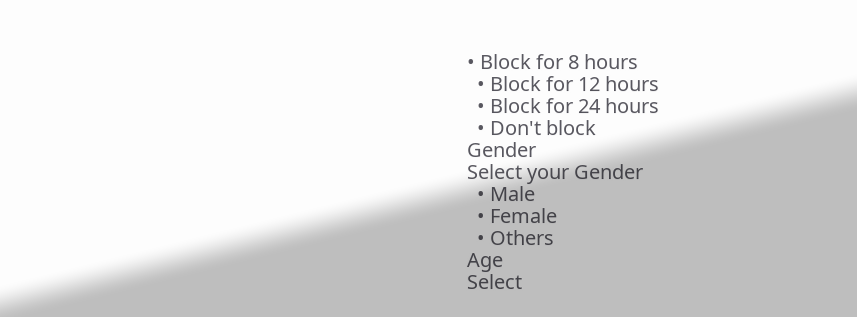• Block for 8 hours
  • Block for 12 hours
  • Block for 24 hours
  • Don't block
Gender
Select your Gender
  • Male
  • Female
  • Others
Age
Select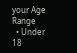your Age Range
  • Under 18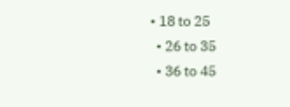• 18 to 25
  • 26 to 35
  • 36 to 45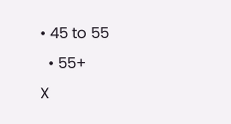• 45 to 55
  • 55+
X